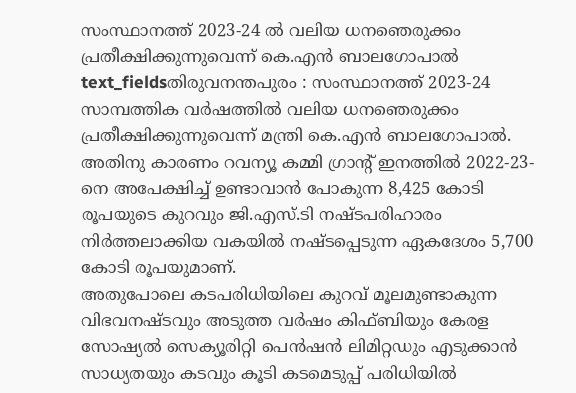സംസ്ഥാനത്ത് 2023-24 ൽ വലിയ ധനഞെരുക്കം പ്രതീക്ഷിക്കുന്നുവെന്ന് കെ.എൻ ബാലഗോപാൽ
text_fieldsതിരുവനന്തപുരം : സംസ്ഥാനത്ത് 2023-24 സാമ്പത്തിക വർഷത്തിൽ വലിയ ധനഞെരുക്കം പ്രതീക്ഷിക്കുന്നുവെന്ന് മന്ത്രി കെ.എൻ ബാലഗോപാൽ. അതിനു കാരണം റവന്യൂ കമ്മി ഗ്രാന്റ് ഇനത്തിൽ 2022-23-നെ അപേക്ഷിച്ച് ഉണ്ടാവാൻ പോകുന്ന 8,425 കോടി രൂപയുടെ കുറവും ജി.എസ്.ടി നഷ്ടപരിഹാരം നിർത്തലാക്കിയ വകയിൽ നഷ്ടപ്പെടുന്ന ഏകദേശം 5,700 കോടി രൂപയുമാണ്.
അതുപോലെ കടപരിധിയിലെ കുറവ് മൂലമുണ്ടാകുന്ന വിഭവനഷ്ടവും അടുത്ത വർഷം കിഫ്ബിയും കേരള സോഷ്യൽ സെക്യൂരിറ്റി പെൻഷൻ ലിമിറ്റഡും എടുക്കാൻ സാധ്യതയും കടവും കൂടി കടമെടുപ്പ് പരിധിയിൽ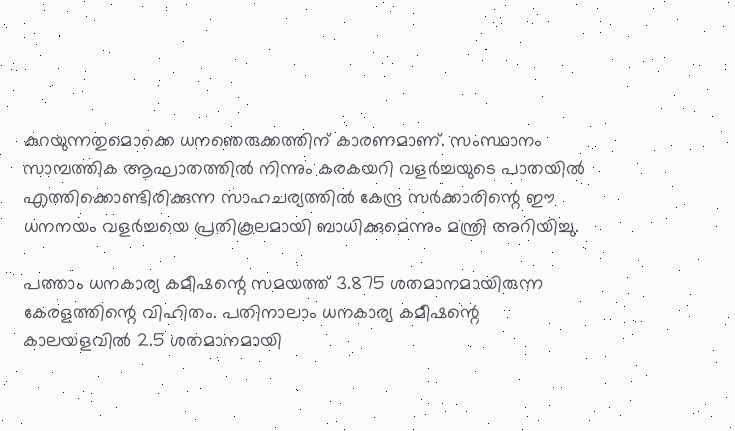കുറയുന്നതുമൊക്കെ ധനഞെരുക്കത്തിന് കാരണമാണ്. സംസ്ഥാനം സാമ്പത്തിക ആഘാതത്തിൽ നിന്നും കരകയറി വളർച്ചയുടെ പാതയിൽ എത്തിക്കൊണ്ടിരിക്കുന്ന സാഹചര്യത്തിൽ കേന്ദ്ര സർക്കാരിന്റെ ഈ ധനനയം വളർച്ചയെ പ്രതികൂലമായി ബാധിക്കുമെന്നും മന്ത്രി അറിയിച്ചു.

പത്താം ധനകാര്യ കമീഷന്റെ സമയത്ത് 3.875 ശതമാനമായിരുന്ന കേരളത്തിന്റെ വിഹിതം. പതിനാലാം ധനകാര്യ കമീഷന്റെ കാലയളവിൽ 2.5 ശതമാനമായി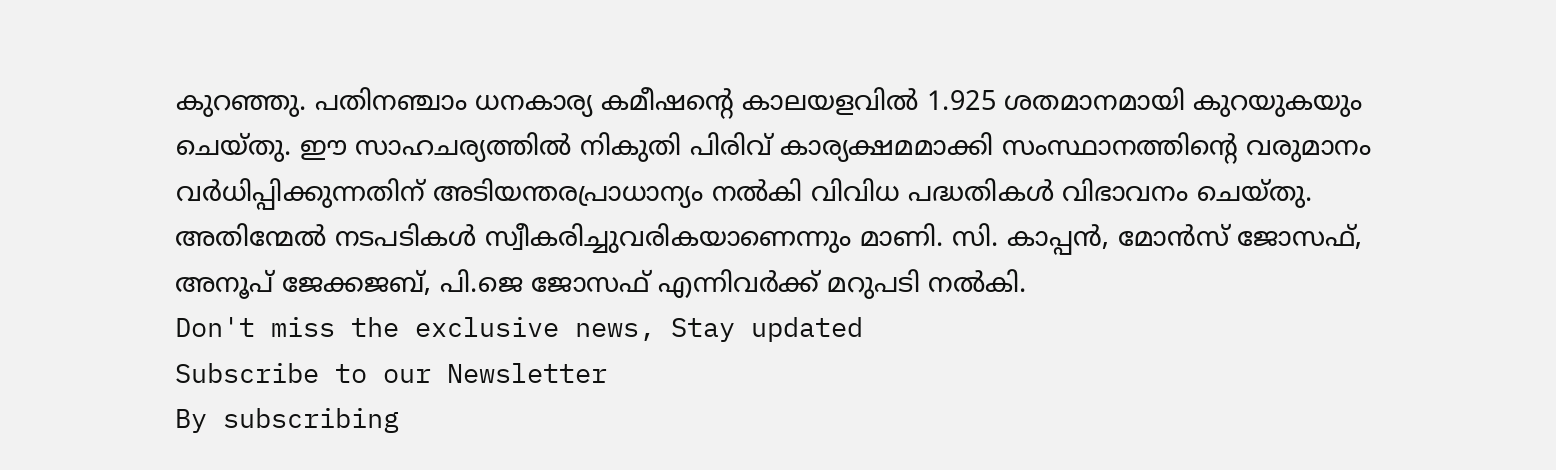കുറഞ്ഞു. പതിനഞ്ചാം ധനകാര്യ കമീഷന്റെ കാലയളവിൽ 1.925 ശതമാനമായി കുറയുകയും ചെയ്തു. ഈ സാഹചര്യത്തിൽ നികുതി പിരിവ് കാര്യക്ഷമമാക്കി സംസ്ഥാനത്തിന്റെ വരുമാനം വർധിപ്പിക്കുന്നതിന് അടിയന്തരപ്രാധാന്യം നൽകി വിവിധ പദ്ധതികൾ വിഭാവനം ചെയ്തു. അതിന്മേൽ നടപടികൾ സ്വീകരിച്ചുവരികയാണെന്നും മാണി. സി. കാപ്പൻ, മോൻസ് ജോസഫ്, അനൂപ് ജേക്കജബ്, പി.ജെ ജോസഫ് എന്നിവർക്ക് മറുപടി നൽകി.
Don't miss the exclusive news, Stay updated
Subscribe to our Newsletter
By subscribing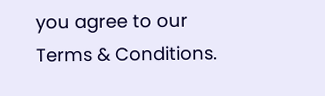you agree to our Terms & Conditions.